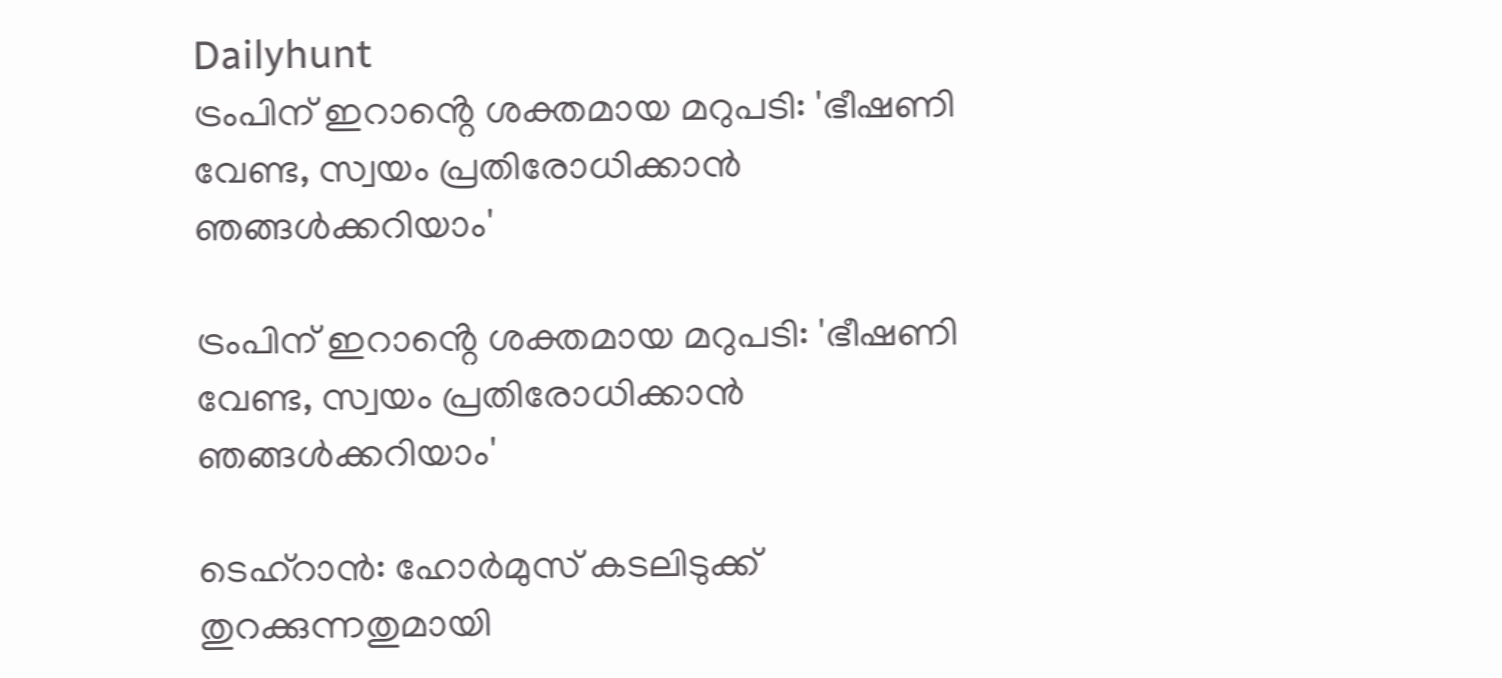Dailyhunt
ട്രംപിന് ഇറാൻ്റെ ശക്തമായ മറുപടി: 'ഭീഷണി വേണ്ട, സ്വയം പ്രതിരോധിക്കാൻ ഞങ്ങള്‍ക്കറിയാം'

ട്രംപിന് ഇറാൻ്റെ ശക്തമായ മറുപടി: 'ഭീഷണി വേണ്ട, സ്വയം പ്രതിരോധിക്കാൻ ഞങ്ങള്‍ക്കറിയാം'

ടെഹ്‌റാൻ: ഹോർമുസ് കടലിടുക്ക് തുറക്കുന്നതുമായി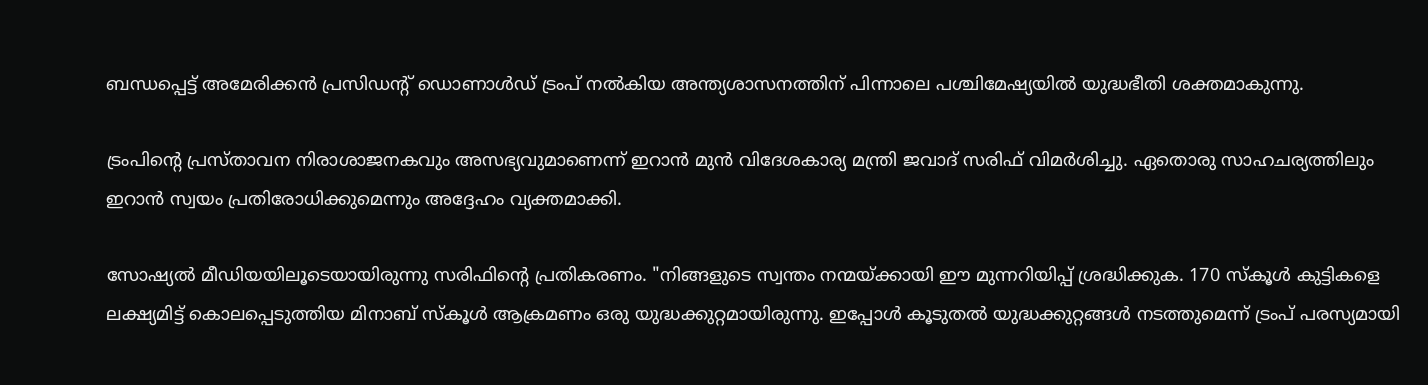ബന്ധപ്പെട്ട് അമേരിക്കൻ പ്രസിഡന്റ് ഡൊണാള്‍ഡ് ട്രംപ് നല്‍കിയ അന്ത്യശാസനത്തിന് പിന്നാലെ പശ്ചിമേഷ്യയില്‍ യുദ്ധഭീതി ശക്തമാകുന്നു.

ട്രംപിന്റെ പ്രസ്താവന നിരാശാജനകവും അസഭ്യവുമാണെന്ന് ഇറാൻ മുൻ വിദേശകാര്യ മന്ത്രി ജവാദ് സരിഫ് വിമർശിച്ചു. ഏതൊരു സാഹചര്യത്തിലും ഇറാൻ സ്വയം പ്രതിരോധിക്കുമെന്നും അദ്ദേഹം വ്യക്തമാക്കി.

സോഷ്യല്‍ മീഡിയയിലൂടെയായിരുന്നു സരിഫിന്റെ പ്രതികരണം. "നിങ്ങളുടെ സ്വന്തം നന്മയ്ക്കായി ഈ മുന്നറിയിപ്പ് ശ്രദ്ധിക്കുക. 170 സ്കൂള്‍ കുട്ടികളെ ലക്ഷ്യമിട്ട് കൊലപ്പെടുത്തിയ മിനാബ് സ്കൂള്‍ ആക്രമണം ഒരു യുദ്ധക്കുറ്റമായിരുന്നു. ഇപ്പോള്‍ കൂടുതല്‍ യുദ്ധക്കുറ്റങ്ങള്‍ നടത്തുമെന്ന് ട്രംപ് പരസ്യമായി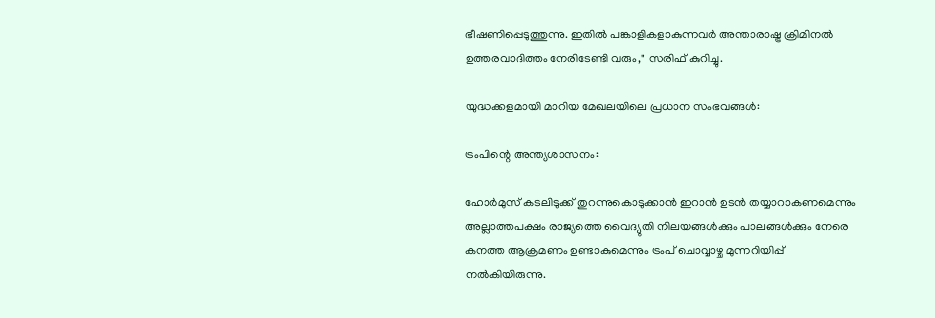ഭീഷണിപ്പെടുത്തുന്നു. ഇതില്‍ പങ്കാളികളാകുന്നവർ അന്താരാഷ്ട്ര ക്രിമിനല്‍ ഉത്തരവാദിത്തം നേരിടേണ്ടി വരും," സരിഫ് കുറിച്ചു.

യുദ്ധക്കളമായി മാറിയ മേഖലയിലെ പ്രധാന സംഭവങ്ങള്‍:

ട്രംപിന്റെ അന്ത്യശാസനം:

ഹോർമുസ് കടലിടുക്ക് തുറന്നുകൊടുക്കാൻ ഇറാൻ ഉടൻ തയ്യാറാകണമെന്നും അല്ലാത്തപക്ഷം രാജ്യത്തെ വൈദ്യുതി നിലയങ്ങള്‍ക്കും പാലങ്ങള്‍ക്കും നേരെ കനത്ത ആക്രമണം ഉണ്ടാകുമെന്നും ട്രംപ് ചൊവ്വാഴ്ച മുന്നറിയിപ്പ് നല്‍കിയിരുന്നു.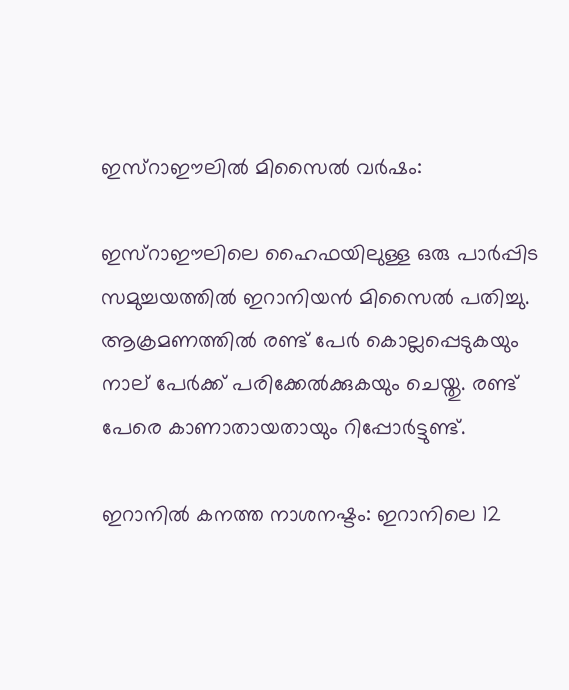ഇസ്റാഈലില്‍ മിസൈല്‍ വർഷം:

ഇസ്റാഈലിലെ ഹൈഫയിലുള്ള ഒരു പാർപ്പിട സമുച്ചയത്തില്‍ ഇറാനിയൻ മിസൈല്‍ പതിച്ചു. ആക്രമണത്തില്‍ രണ്ട് പേർ കൊല്ലപ്പെടുകയും നാല് പേർക്ക് പരിക്കേല്‍ക്കുകയും ചെയ്തു. രണ്ട് പേരെ കാണാതായതായും റിപ്പോർട്ടുണ്ട്.

ഇറാനില്‍ കനത്ത നാശനഷ്ടം: ഇറാനിലെ 12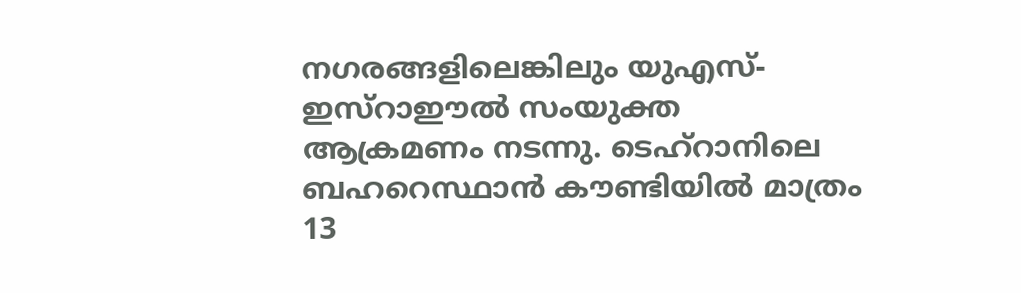നഗരങ്ങളിലെങ്കിലും യുഎസ്-ഇസ്റാഈല്‍ സംയുക്ത ആക്രമണം നടന്നു. ടെഹ്‌റാനിലെ ബഹറെസ്ഥാൻ കൗണ്ടിയില്‍ മാത്രം 13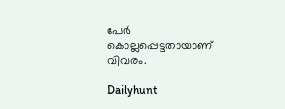പേർ കൊല്ലപ്പെട്ടതായാണ് വിവരം.

Dailyhunt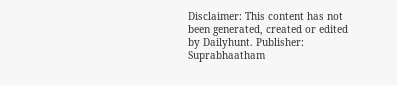Disclaimer: This content has not been generated, created or edited by Dailyhunt. Publisher: Suprabhaatham